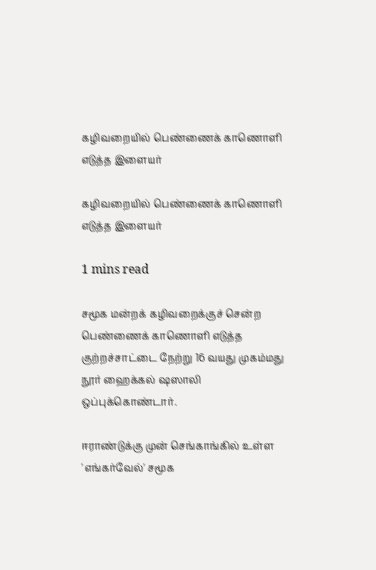கழிவறையில் பெண்ணைக் காணொளி எடுத்த இளையர்

கழிவறையில் பெண்ணைக் காணொளி எடுத்த இளையர்

1 mins read

சமூக மன்றக் கழிவறைக்குச் சென்ற பெண்ணைக் காணொளி எடுத்த குற்றச்சாட்டை நேற்று 16 வயது முகம்மது நூர் ஹைக்கல் ஷஸாலி ஒப்புக்கொண்டார்.

ஈராண்டுக்கு முன் செங்காங்கில் உள்ள 'எங்கர்வேல்' சமூக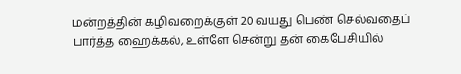மன்றத்தின் கழிவறைக்குள் 20 வயது பெண் செல்வதைப் பார்த்த ஹைக்கல், உள்ளே சென்று தன் கைபேசியில்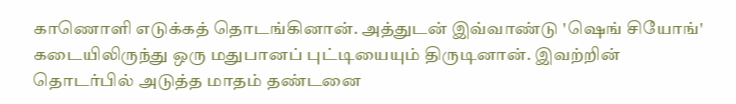காணொளி எடுக்கத் தொடங்கினான். அத்துடன் இவ்வாண்டு 'ஷெங் சியோங்' கடையிலிருந்து ஒரு மதுபானப் புட்டியையும் திருடினான். இவற்றின் தொடர்பில் அடுத்த மாதம் தண்டனை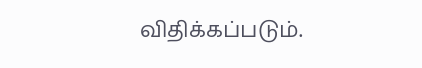விதிக்கப்படும்.